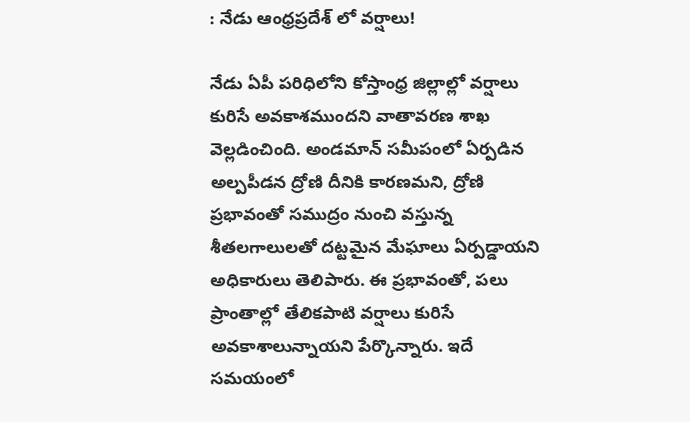: నేడు ఆంధ్రప్రదేశ్ లో వర్షాలు!

నేడు ఏపీ పరిధిలోని కోస్తాంధ్ర జిల్లాల్లో వర్షాలు కురిసే అవకాశముందని వాతావరణ శాఖ వెల్లడించింది. అండమాన్‌ సమీపంలో ఏర్పడిన అల్పపీడన ద్రోణి దీనికి కారణమని, ద్రోణి ప్రభావంతో సముద్రం నుంచి వస్తున్న శీతలగాలులతో దట్టమైన మేఘాలు ఏర్పడ్డాయని అధికారులు తెలిపారు. ఈ ప్రభావంతో, పలు ప్రాంతాల్లో తేలికపాటి వర్షాలు కురిసే అవకాశాలున్నాయని పేర్కొన్నారు. ఇదే సమయంలో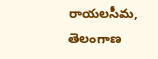రాయలసీమ, తెలంగాణ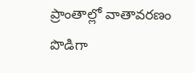ప్రాంతాల్లో వాతావరణం పొడిగా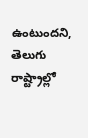ఉంటుందని, తెలుగు రాష్ట్రాల్లో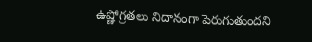ఉష్ణోగ్రతలు నిదానంగా పెరుగుతుందని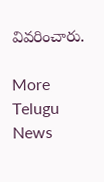వివరించారు.

More Telugu News